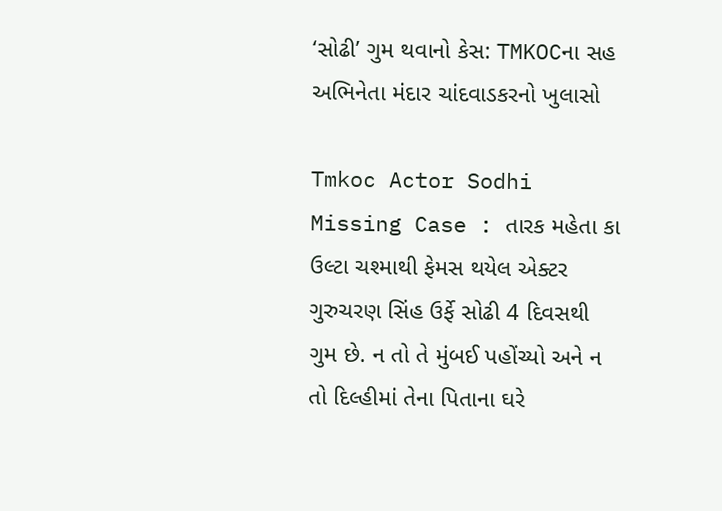‘સોઢી’ ગુમ થવાનો કેસ: TMKOCના સહ અભિનેતા મંદાર ચાંદવાડકરનો ખુલાસો

Tmkoc Actor Sodhi Missing Case : તારક મહેતા કા ઉલ્ટા ચશ્માથી ફેમસ થયેલ એક્ટર ગુરુચરણ સિંહ ઉર્ફે સોઢી 4 દિવસથી ગુમ છે. ન તો તે મુંબઈ પહોંચ્યો અને ન તો દિલ્હીમાં તેના પિતાના ઘરે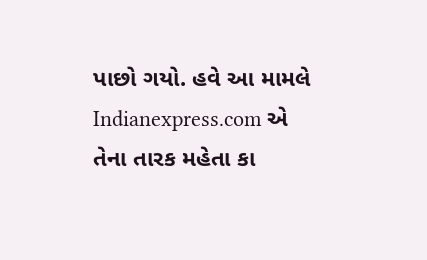પાછો ગયો. હવે આ મામલે Indianexpress.com એ તેના તારક મહેતા કા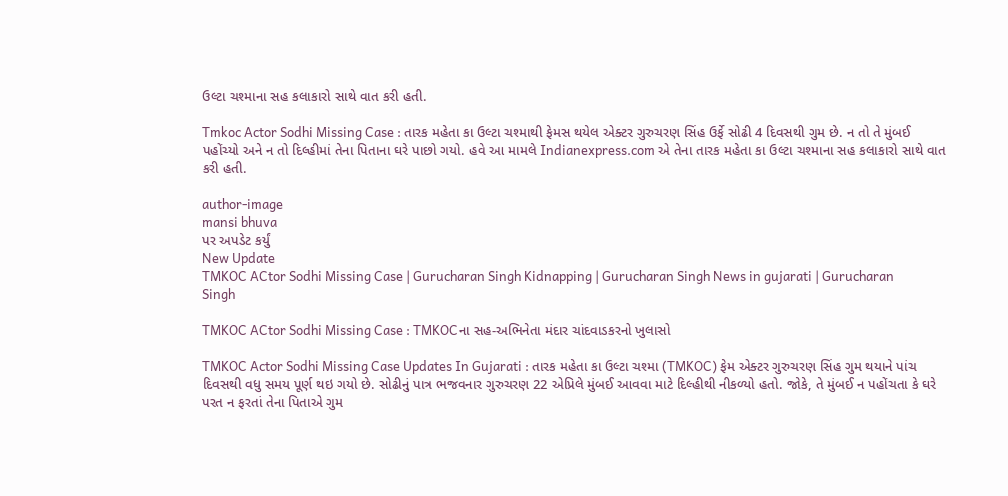ઉલ્ટા ચશ્માના સહ કલાકારો સાથે વાત કરી હતી.

Tmkoc Actor Sodhi Missing Case : તારક મહેતા કા ઉલ્ટા ચશ્માથી ફેમસ થયેલ એક્ટર ગુરુચરણ સિંહ ઉર્ફે સોઢી 4 દિવસથી ગુમ છે. ન તો તે મુંબઈ પહોંચ્યો અને ન તો દિલ્હીમાં તેના પિતાના ઘરે પાછો ગયો. હવે આ મામલે Indianexpress.com એ તેના તારક મહેતા કા ઉલ્ટા ચશ્માના સહ કલાકારો સાથે વાત કરી હતી.

author-image
mansi bhuva
પર અપડેટ કર્યું
New Update
TMKOC ACtor Sodhi Missing Case | Gurucharan Singh Kidnapping | Gurucharan Singh News in gujarati | Gurucharan Singh

TMKOC ACtor Sodhi Missing Case : TMKOCના સહ-અભિનેતા મંદાર ચાંદવાડકરનો ખુલાસો

TMKOC Actor Sodhi Missing Case Updates In Gujarati : તારક મહેતા કા ઉલ્ટા ચશ્મા (TMKOC) ફેમ એક્ટર ગુરુચરણ સિંહ ગુમ થયાને પાંચ દિવસથી વધુ સમય પૂર્ણ થઇ ગયો છે. સોઢીનું પાત્ર ભજવનાર ગુરુચરણ 22 એપ્રિલે મુંબઈ આવવા માટે દિલ્હીથી નીકળ્યો હતો. જોકે, તે મુંબઈ ન પહોંચતા કે ઘરે પરત ન ફરતાં તેના પિતાએ ગુમ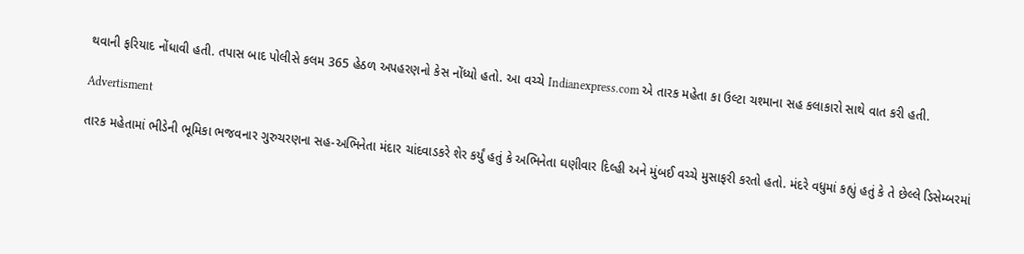થવાની ફરિયાદ નોંધાવી હતી. તપાસ બાદ પોલીસે કલમ 365 હેઠળ અપહરણનો કેસ નોંધ્યો હતો. આ વચ્ચે Indianexpress.com એ તારક મહેતા કા ઉલ્ટા ચશ્માના સહ કલાકારો સાથે વાત કરી હતી.

Advertisment

તારક મહેતામાં ભીડેની ભૂમિકા ભજવનાર ગુરુચરણના સહ-અભિનેતા મંદાર ચાંદવાડકરે શેર કર્યું હતું કે અભિનેતા ઘણીવાર દિલ્હી અને મુંબઈ વચ્ચે મુસાફરી કરતો હતો. મંદરે વધુમાં કહ્યું હતું કે તે છેલ્લે ડિસેમ્બરમાં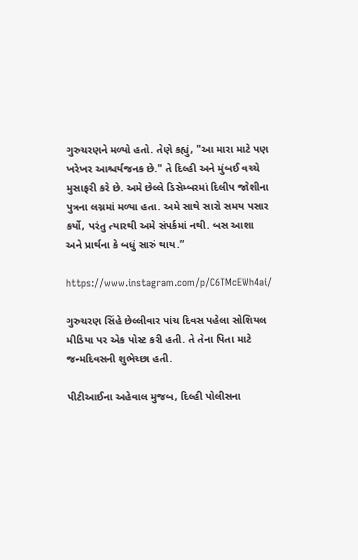ગુરુચરણને મળ્યો હતો. તેણે કહ્યું, "આ મારા માટે પણ ખરેખર આશ્ચર્યજનક છે." તે દિલ્હી અને મુંબઈ વચ્ચે મુસાફરી કરે છે. અમે છેલ્લે ડિસેમ્બરમાં દિલીપ જોશીના પુત્રના લગ્નમાં મળ્યા હતા. અમે સાથે સારો સમય પસાર કર્યો, પરંતુ ત્યારથી અમે સંપર્કમાં નથી. બસ આશા અને પ્રાર્થના કે બધું સારું થાય.”

https://www.instagram.com/p/C6TMcEWh4ai/

ગુરુચરણ સિંહે છેલ્લીવાર પાંચ દિવસ પહેલા સોશિયલ મીડિયા પર એક પોસ્ટ કરી હતી. તે તેના પિતા માટે જન્મદિવસની શુભેચ્છા હતી.

પીટીઆઈના અહેવાલ મુજબ, દિલ્હી પોલીસના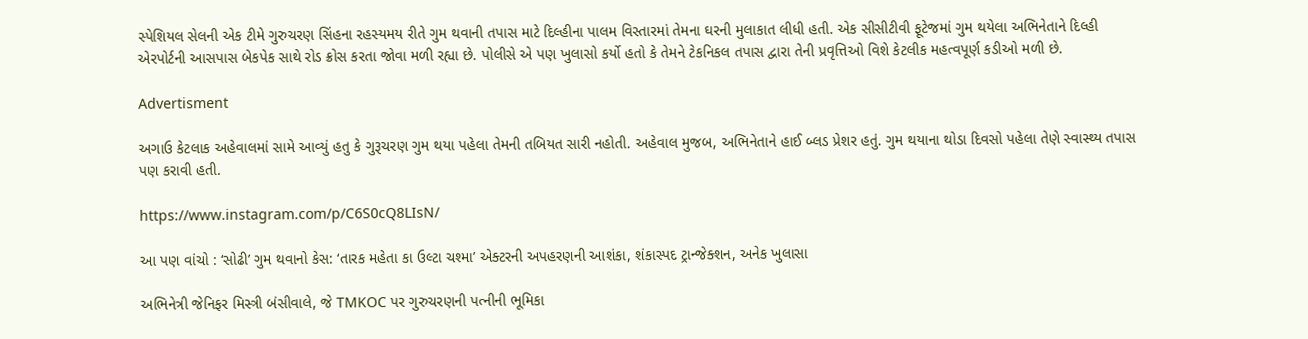સ્પેશિયલ સેલની એક ટીમે ગુરુચરણ સિંહના રહસ્યમય રીતે ગુમ થવાની તપાસ માટે દિલ્હીના પાલમ વિસ્તારમાં તેમના ઘરની મુલાકાત લીધી હતી. એક સીસીટીવી ફૂટેજમાં ગુમ થયેલા અભિનેતાને દિલ્હી એરપોર્ટની આસપાસ બેકપેક સાથે રોડ ક્રોસ કરતા જોવા મળી રહ્યા છે. પોલીસે એ પણ ખુલાસો કર્યો હતો કે તેમને ટેકનિકલ તપાસ દ્વારા તેની પ્રવૃત્તિઓ વિશે કેટલીક મહત્વપૂર્ણ કડીઓ મળી છે.

Advertisment

અગાઉ કેટલાક અહેવાલમાં સામે આવ્યું હતુ કે ગુરૂચરણ ગુમ થયા પહેલા તેમની તબિયત સારી નહોતી. અહેવાલ મુજબ, અભિનેતાને હાઈ બ્લડ પ્રેશર હતું. ગુમ થયાના થોડા દિવસો પહેલા તેણે સ્વાસ્થ્ય તપાસ પણ કરાવી હતી.

https://www.instagram.com/p/C6S0cQ8LIsN/

આ પણ વાંચો : ‘સોઢી’ ગુમ થવાનો કેસ: ‘તારક મહેતા કા ઉલ્ટા ચશ્મા’ એક્ટરની અપહરણની આશંકા, શંકાસ્પદ ટ્રાન્જેક્શન, અનેક ખુલાસા

અભિનેત્રી જેનિફર મિસ્ત્રી બંસીવાલે, જે TMKOC પર ગુરુચરણની પત્નીની ભૂમિકા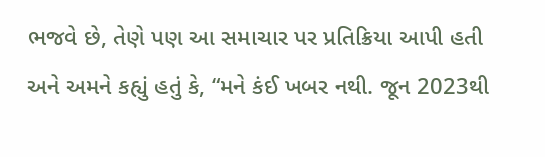ભજવે છે, તેણે પણ આ સમાચાર પર પ્રતિક્રિયા આપી હતી અને અમને કહ્યું હતું કે, “મને કંઈ ખબર નથી. જૂન 2023થી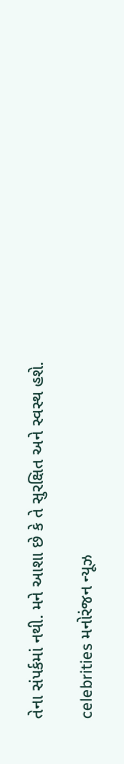તેના સંપર્કમાં નથી. મને આશા છે કે તે સુરક્ષિત અને સ્વસ્થ હશે.

celebrities મનોરંજન ન્યૂઝ